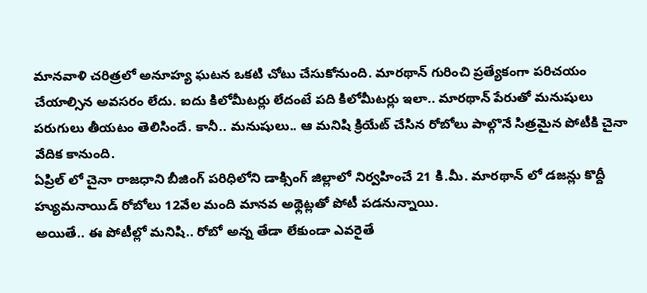మానవాళి చరిత్రలో అనూహ్య ఘటన ఒకటి చోటు చేసుకోనుంది. మారథాన్ గురించి ప్రత్యేకంగా పరిచయం చేయాల్సిన అవసరం లేదు. ఐదు కిలోమీటర్లు లేదంటే పది కిలోమీటర్లు ఇలా.. మారథాన్ పేరుతో మనుషులు పరుగులు తీయటం తెలిసిందే. కానీ.. మనుషులు.. ఆ మనిషి క్రియేట్ చేసిన రోబోలు పాల్గొనే సిత్రమైన పోటీకి చైనా వేదిక కానుంది.
ఏప్రిల్ లో చైనా రాజధాని బీజింగ్ పరిధిలోని డాక్సింగ్ జిల్లాలో నిర్వహించే 21 కి.మీ. మారథాన్ లో డజన్లు కొద్దీ హ్యుమనాయిడ్ రోబోలు 12వేల మంది మానవ అథ్లెట్లతో పోటీ పడనున్నాయి.
అయితే.. ఈ పోటీల్లో మనిషి.. రోబో అన్న తేడా లేకుండా ఎవరైతే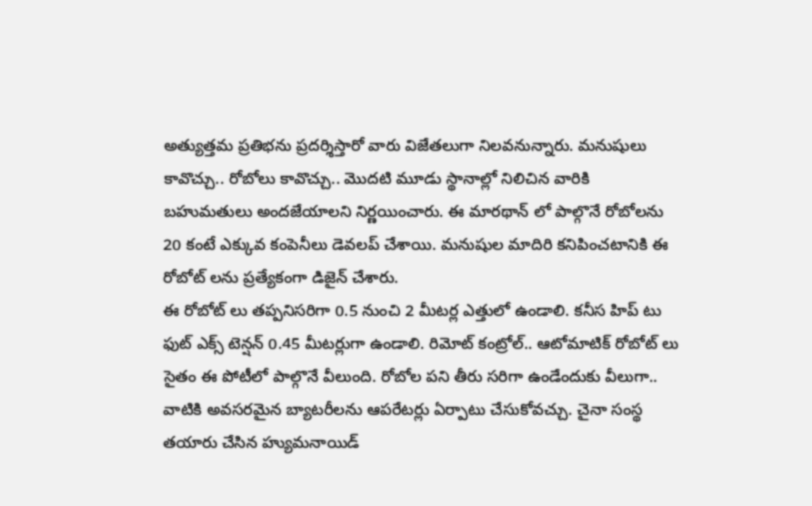అత్యుత్తమ ప్రతిభను ప్రదర్శిస్తారో వారు విజేతలుగా నిలవనున్నారు. మనుషులు కావొచ్చు.. రోబోలు కావొచ్చు.. మొదటి మూడు స్థానాల్లో నిలిచిన వారికి బహుమతులు అందజేయాలని నిర్ణయించారు. ఈ మారథాన్ లో పాల్గొనే రోబోలను 20 కంటే ఎక్కువ కంపెనీలు డెవలప్ చేశాయి. మనుషుల మాదిరి కనిపించటానికి ఈ రోబోట్ లను ప్రత్యేకంగా డిజైన్ చేశారు.
ఈ రోబోట్ లు తప్పనిసరిగా 0.5 నుంచి 2 మీటర్ల ఎత్తులో ఉండాలి. కనీస హిప్ టు ఫుట్ ఎక్స్ టెన్షన్ 0.45 మీటర్లుగా ఉండాలి. రిమోట్ కంట్రోల్.. ఆటోమాటిక్ రోబోట్ లు సైతం ఈ పోటీలో పాల్గొనే వీలుంది. రోబోల పని తీరు సరిగా ఉండేందుకు వీలుగా.. వాటికి అవసరమైన బ్యాటరీలను ఆపరేటర్లు ఏర్పాటు చేసుకోవచ్చు. చైనా సంస్థ తయారు చేసిన హ్యుమనాయిడ్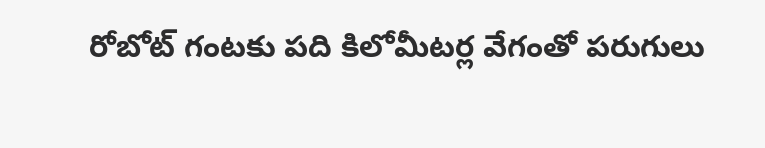రోబోట్ గంటకు పది కిలోమీటర్ల వేగంతో పరుగులు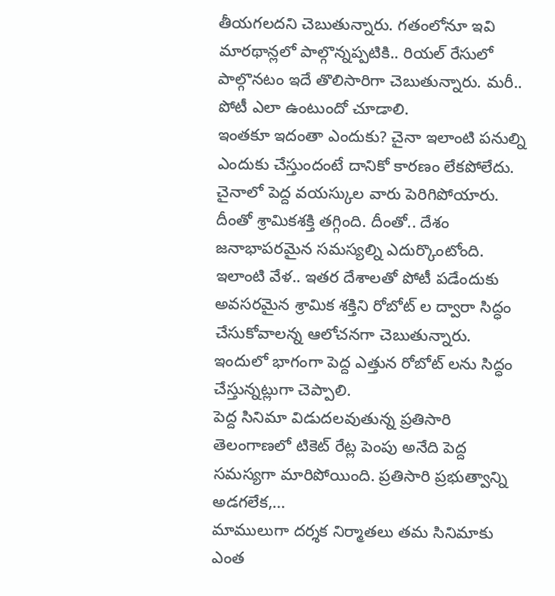తీయగలదని చెబుతున్నారు. గతంలోనూ ఇవి మారథాన్లలో పాల్గొన్నప్పటికి.. రియల్ రేసులో పాల్గొనటం ఇదే తొలిసారిగా చెబుతున్నారు. మరీ.. పోటీ ఎలా ఉంటుందో చూడాలి.
ఇంతకూ ఇదంతా ఎందుకు? చైనా ఇలాంటి పనుల్ని ఎందుకు చేస్తుందంటే దానికో కారణం లేకపోలేదు. చైనాలో పెద్ద వయస్కుల వారు పెరిగిపోయారు. దీంతో శ్రామికశక్తి తగ్గింది. దీంతో.. దేశం జనాభాపరమైన సమస్యల్ని ఎదుర్కొంటోంది. ఇలాంటి వేళ.. ఇతర దేశాలతో పోటీ పడేందుకు అవసరమైన శ్రామిక శక్తిని రోబోట్ ల ద్వారా సిద్ధం చేసుకోవాలన్న ఆలోచనగా చెబుతున్నారు. ఇందులో భాగంగా పెద్ద ఎత్తున రోబోట్ లను సిద్ధం చేస్తున్నట్లుగా చెప్పాలి.
పెద్ద సినిమా విడుదలవుతున్న ప్రతిసారి తెలంగాణలో టికెట్ రేట్ల పెంపు అనేది పెద్ద సమస్యగా మారిపోయింది. ప్రతిసారి ప్రభుత్వాన్ని అడగలేక,…
మాములుగా దర్శక నిర్మాతలు తమ సినిమాకు ఎంత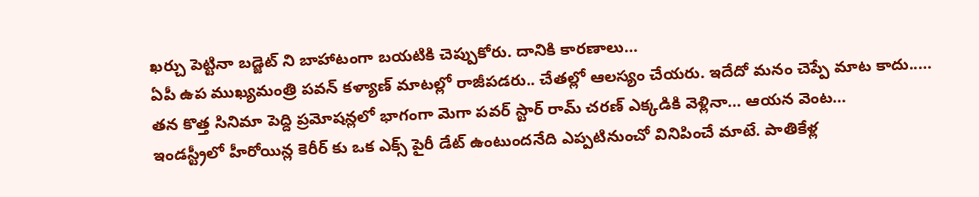ఖర్చు పెట్టినా బడ్జెట్ ని బాహాటంగా బయటికి చెప్పుకోరు. దానికి కారణాలు…
ఏపీ ఉప ముఖ్యమంత్రి పవన్ కళ్యాణ్ మాటల్లో రాజీపడరు.. చేతల్లో ఆలస్యం చేయరు. ఇదేదో మనం చెప్పే మాట కాదు..…
తన కొత్త సినిమా పెద్ది ప్రమోషన్లలో భాగంగా మెగా పవర్ స్టార్ రామ్ చరణ్ ఎక్కడికి వెళ్లినా… ఆయన వెంట…
ఇండస్ట్రీలో హీరోయిన్ల కెరీర్ కు ఒక ఎక్స్ పైరీ డేట్ ఉంటుందనేది ఎప్పటినుంచో వినిపించే మాటే. పాతికేళ్ల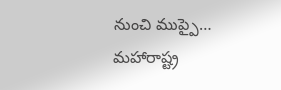నుంచి ముప్పై…
మహారాష్ట్ర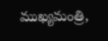ముఖ్యమంత్రి,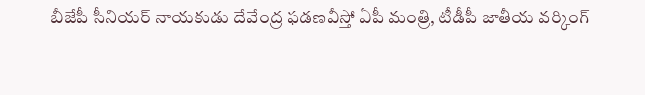బీజేపీ సీనియర్ నాయకుడు దేవేంద్ర ఫడణవీస్తో ఏపీ మంత్రి, టీడీపీ జాతీయ వర్కింగ్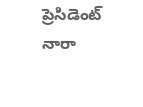ప్రెసిడెంట్ నారా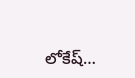లోకేష్…